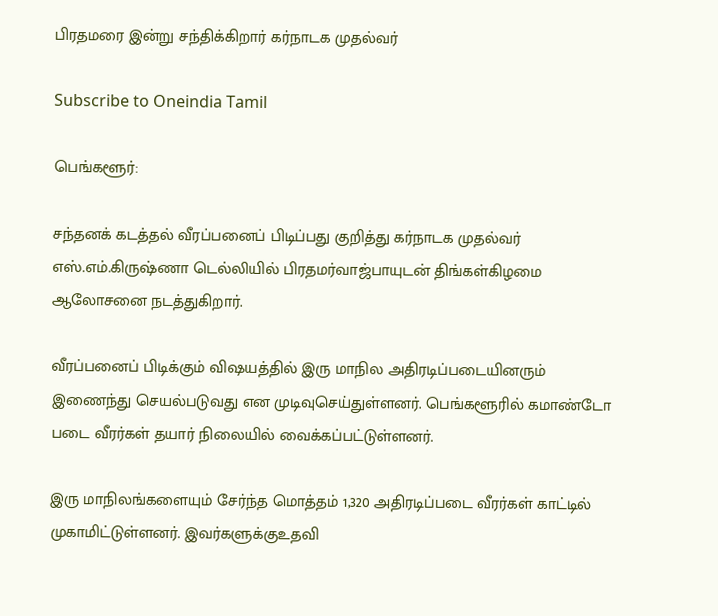பிரதமரை இன்று சந்திக்கிறார் கர்நாடக முதல்வர்

Subscribe to Oneindia Tamil

பெங்களூர்:

சந்தனக் கடத்தல் வீரப்பனைப் பிடிப்பது குறித்து கர்நாடக முதல்வர் எஸ்.எம்.கிருஷ்ணா டெல்லியில் பிரதமர்வாஜ்பாயுடன் திங்கள்கிழமை ஆலோசனை நடத்துகிறார்.

வீரப்பனைப் பிடிக்கும் விஷயத்தில் இரு மாநில அதிரடிப்படையினரும் இணைந்து செயல்படுவது என முடிவுசெய்துள்ளனர். பெங்களூரில் கமாண்டோ படை வீரர்கள் தயார் நிலையில் வைக்கப்பட்டுள்ளனர்.

இரு மாநிலங்களையும் சேர்ந்த மொத்தம் 1,320 அதிரடிப்படை வீரர்கள் காட்டில் முகாமிட்டுள்ளனர். இவர்களுக்குஉதவி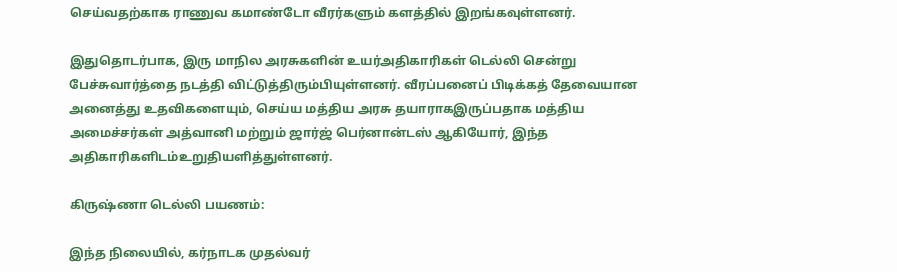செய்வதற்காக ராணுவ கமாண்டோ வீரர்களும் களத்தில் இறங்கவுள்ளனர்.

இதுதொடர்பாக, இரு மாநில அரசுகளின் உயர்அதிகாரிகள் டெல்லி சென்று பேச்சுவார்த்தை நடத்தி விட்டுத்திரும்பியுள்ளனர். வீரப்பனைப் பிடிக்கத் தேவையான அனைத்து உதவிகளையும், செய்ய மத்திய அரசு தயாராகஇருப்பதாக மத்திய அமைச்சர்கள் அத்வானி மற்றும் ஜார்ஜ் பெர்னான்டஸ் ஆகியோர், இந்த அதிகாரிகளிடம்உறுதியளித்துள்ளனர்.

கிருஷ்ணா டெல்லி பயணம்:

இந்த நிலையில், கர்நாடக முதல்வர்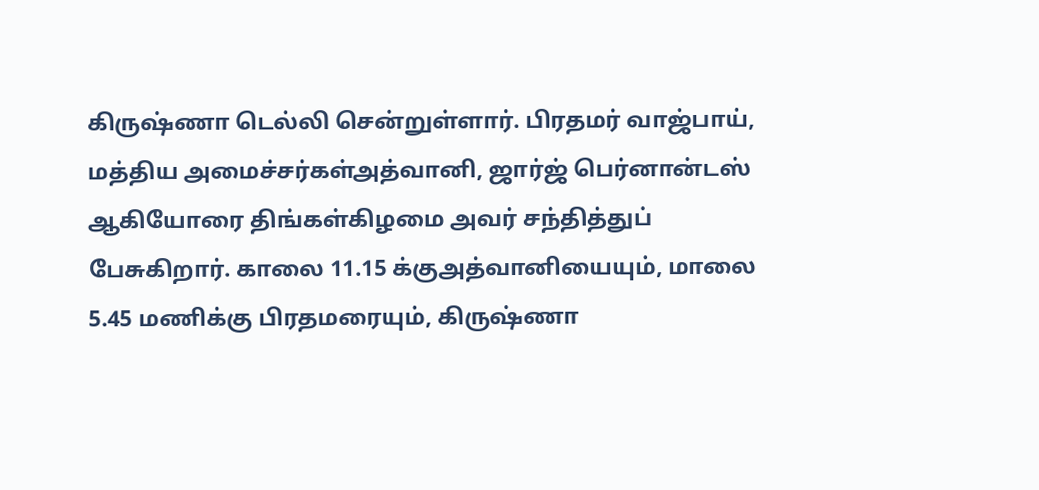கிருஷ்ணா டெல்லி சென்றுள்ளார். பிரதமர் வாஜ்பாய், மத்திய அமைச்சர்கள்அத்வானி, ஜார்ஜ் பெர்னான்டஸ் ஆகியோரை திங்கள்கிழமை அவர் சந்தித்துப் பேசுகிறார். காலை 11.15 க்குஅத்வானியையும், மாலை 5.45 மணிக்கு பிரதமரையும், கிருஷ்ணா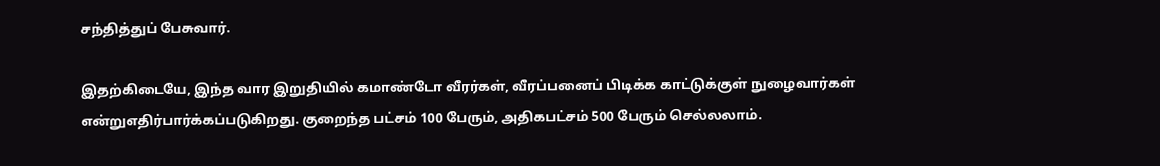சந்தித்துப் பேசுவார்.

இதற்கிடையே, இந்த வார இறுதியில் கமாண்டோ வீரர்கள், வீரப்பனைப் பிடிக்க காட்டுக்குள் நுழைவார்கள் என்றுஎதிர்பார்க்கப்படுகிறது. குறைந்த பட்சம் 100 பேரும், அதிகபட்சம் 500 பேரும் செல்லலாம்.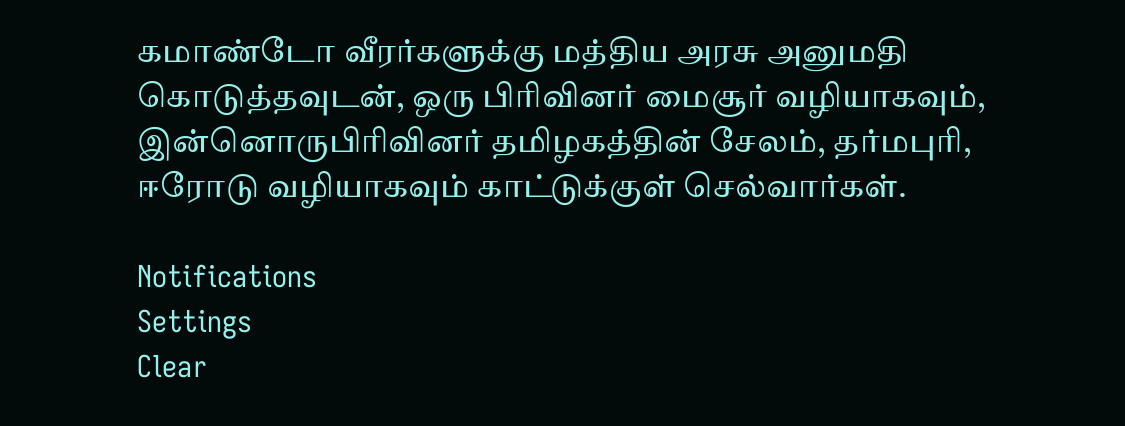கமாண்டோ வீரர்களுக்கு மத்திய அரசு அனுமதி கொடுத்தவுடன், ஒரு பிரிவினர் மைசூர் வழியாகவும், இன்னொருபிரிவினர் தமிழகத்தின் சேலம், தர்மபுரி, ஈரோடு வழியாகவும் காட்டுக்குள் செல்வார்கள்.

Notifications
Settings
Clear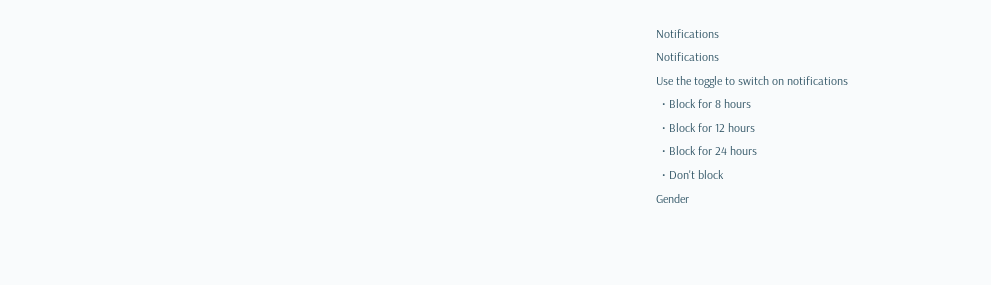Notifications
Notifications
Use the toggle to switch on notifications
  • Block for 8 hours
  • Block for 12 hours
  • Block for 24 hours
  • Don't block
Gender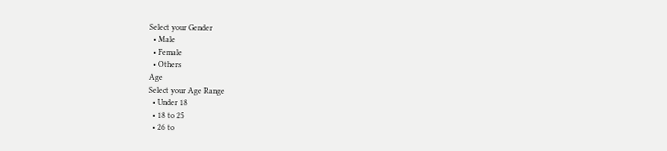Select your Gender
  • Male
  • Female
  • Others
Age
Select your Age Range
  • Under 18
  • 18 to 25
  • 26 to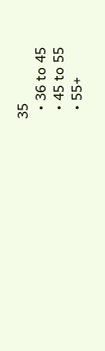35
  • 36 to 45
  • 45 to 55
  • 55+